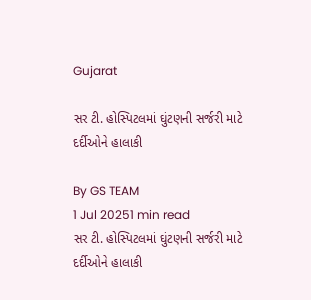Gujarat

સર ટી. હોસ્પિટલમાં ઘુંટણની સર્જરી માટે દર્દીઓને હાલાકી

By GS TEAM
1 Jul 20251 min read
સર ટી. હોસ્પિટલમાં ઘુંટણની સર્જરી માટે દર્દીઓને હાલાકી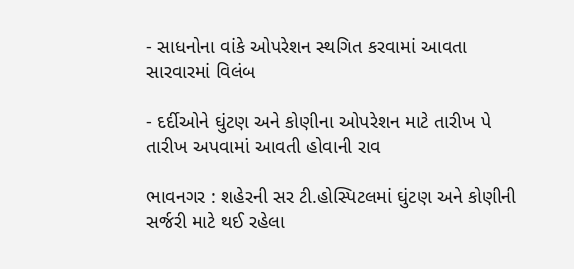- સાધનોના વાંકે ઓપરેશન સ્થગિત કરવામાં આવતા સારવારમાં વિલંબ

- દર્દીઓને ઘુંટણ અને કોણીના ઓપરેશન માટે તારીખ પે તારીખ અપવામાં આવતી હોવાની રાવ

ભાવનગર : શહેરની સર ટી.હોસ્પિટલમાં ઘુંટણ અને કોણીની સર્જરી માટે થઈ રહેલા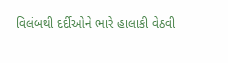વિલંબથી દર્દીઓને ભારે હાલાકી વેઠવી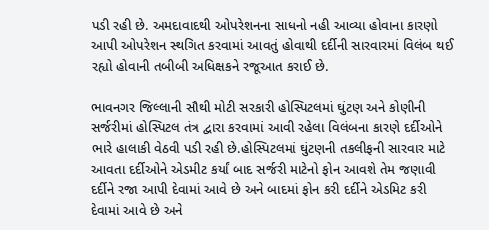પડી રહી છે. અમદાવાદથી ઓપરેશનના સાધનો નહી આવ્યા હોવાના કારણો આપી ઓપરેશન સ્થગિત કરવામાં આવતું હોવાથી દર્દીની સારવારમાં વિલંબ થઈ રહ્યો હોવાની તબીબી અધિક્ષકને રજૂઆત કરાઈ છે.

ભાવનગર જિલ્લાની સૌથી મોટી સરકારી હોસ્પિટલમાં ઘુંટણ અને કોણીની સર્જરીમાં હોસ્પિટલ તંત્ર દ્વારા કરવામાં આવી રહેલા વિલંબના કારણે દર્દીઓને ભારે હાલાકી વેઠવી પડી રહી છે.હોસ્પિટલમાં ઘુંટણની તકલીફની સારવાર માટે આવતા દર્દીઓને એડમીટ કર્યાં બાદ સર્જરી માટેનો ફોન આવશે તેમ જણાવી દર્દીને રજા આપી દેવામાં આવે છે અને બાદમાં ફોન કરી દર્દીને એડમિટ કરી દેવામાં આવે છે અને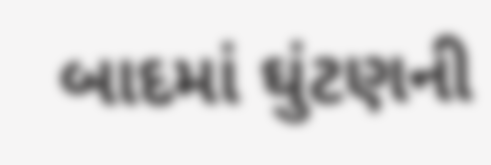બાદમાં ઘુંટણની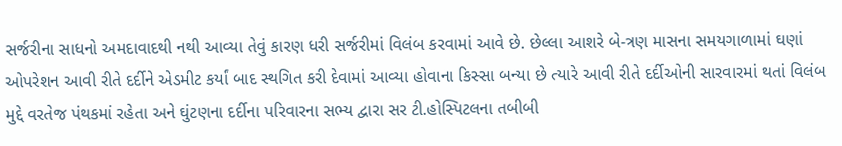સર્જરીના સાધનો અમદાવાદથી નથી આવ્યા તેવું કારણ ધરી સર્જરીમાં વિલંબ કરવામાં આવે છે. છેલ્લા આશરે બે-ત્રણ માસના સમયગાળામાં ઘણાં ઓપરેશન આવી રીતે દર્દીને એડમીટ કર્યાં બાદ સ્થગિત કરી દેવામાં આવ્યા હોવાના કિસ્સા બન્યા છે ત્યારે આવી રીતે દર્દીઓની સારવારમાં થતાં વિલંબ મુદ્દે વરતેજ પંથકમાં રહેતા અને ઘુંટણના દર્દીના પરિવારના સભ્ય દ્વારા સર ટી.હોસ્પિટલના તબીબી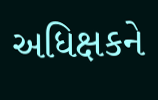અધિક્ષકને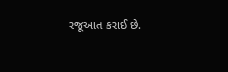રજૂઆત કરાઈ છે.